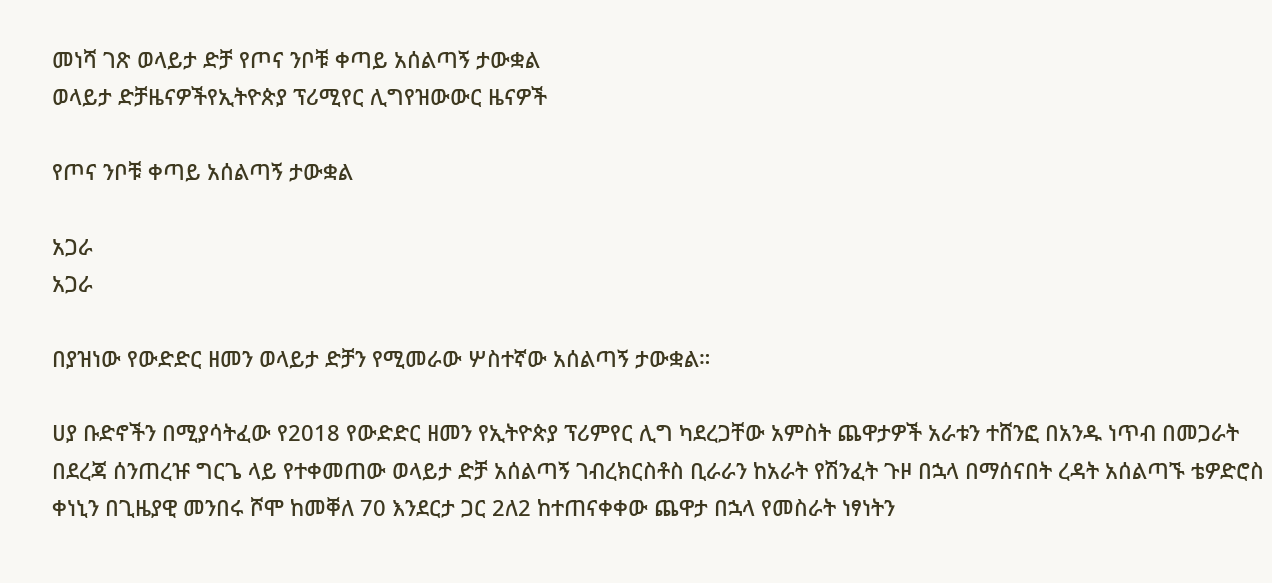መነሻ ገጽ ወላይታ ድቻ የጦና ንቦቹ ቀጣይ አሰልጣኝ ታውቋል
ወላይታ ድቻዜናዎችየኢትዮጵያ ፕሪሚየር ሊግየዝውውር ዜናዎች

የጦና ንቦቹ ቀጣይ አሰልጣኝ ታውቋል

አጋራ
አጋራ

በያዝነው የውድድር ዘመን ወላይታ ድቻን የሚመራው ሦስተኛው አሰልጣኝ ታውቋል።

ሀያ ቡድኖችን በሚያሳትፈው የ2018 የውድድር ዘመን የኢትዮጵያ ፕሪምየር ሊግ ካደረጋቸው አምስት ጨዋታዎች አራቱን ተሸንፎ በአንዱ ነጥብ በመጋራት በደረጃ ሰንጠረዡ ግርጌ ላይ የተቀመጠው ወላይታ ድቻ አሰልጣኝ ገብረክርስቶስ ቢራራን ከአራት የሽንፈት ጉዞ በኋላ በማሰናበት ረዳት አሰልጣኙ ቴዎድሮስ ቀነኒን በጊዜያዊ መንበሩ ሾሞ ከመቐለ 70 እንደርታ ጋር 2ለ2 ከተጠናቀቀው ጨዋታ በኋላ የመስራት ነፃነትን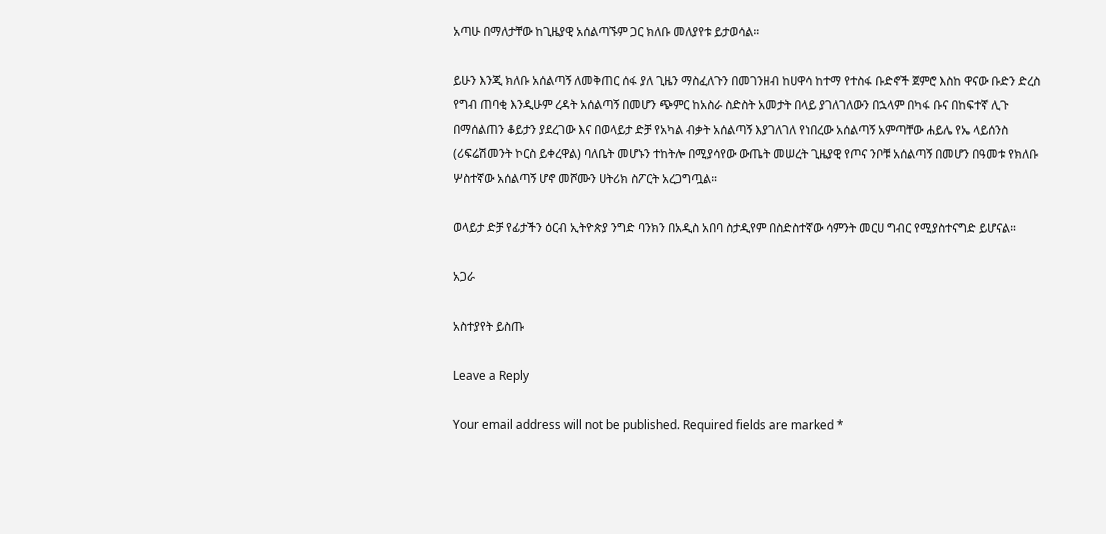አጣሁ በማለታቸው ከጊዜያዊ አሰልጣኙም ጋር ክለቡ መለያየቱ ይታወሳል።

ይሁን እንጂ ክለቡ አሰልጣኝ ለመቅጠር ሰፋ ያለ ጊዜን ማስፈለጉን በመገንዘብ ከሀዋሳ ከተማ የተስፋ ቡድኖች ጀምሮ እስከ ዋናው ቡድን ድረስ የግብ ጠባቂ እንዲሁም ረዳት አሰልጣኝ በመሆን ጭምር ከአስራ ስድስት አመታት በላይ ያገለገለውን በኋላም በካፋ ቡና በከፍተኛ ሊጉ በማሰልጠን ቆይታን ያደረገው እና በወላይታ ድቻ የአካል ብቃት አሰልጣኝ እያገለገለ የነበረው አሰልጣኝ አምጣቸው ሐይሌ የኤ ላይሰንስ (ሪፍሬሽመንት ኮርስ ይቀረዋል) ባለቤት መሆኑን ተከትሎ በሚያሳየው ውጤት መሠረት ጊዜያዊ የጦና ንቦቹ አሰልጣኝ በመሆን በዓመቱ የክለቡ ሦስተኛው አሰልጣኝ ሆኖ መሾሙን ሀትሪክ ስፖርት አረጋግጧል።

ወላይታ ድቻ የፊታችን ዕርብ ኢትዮጵያ ንግድ ባንክን በአዲስ አበባ ስታዲየም በስድስተኛው ሳምንት መርሀ ግብር የሚያስተናግድ ይሆናል።

አጋራ

አስተያየት ይስጡ

Leave a Reply

Your email address will not be published. Required fields are marked *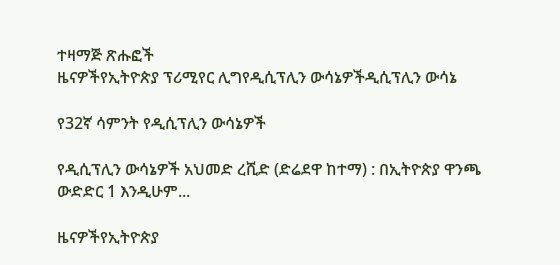ተዛማጅ ጽሑፎች
ዜናዎችየኢትዮጵያ ፕሪሚየር ሊግየዲሲፕሊን ውሳኔዎችዲሲፕሊን ውሳኔ

የ32ኛ ሳምንት የዲሲፕሊን ውሳኔዎች

የዲሲፕሊን ውሳኔዎች አህመድ ረሺድ (ድሬደዋ ከተማ) : በኢትዮጵያ ዋንጫ ውድድር 1 እንዲሁም...

ዜናዎችየኢትዮጵያ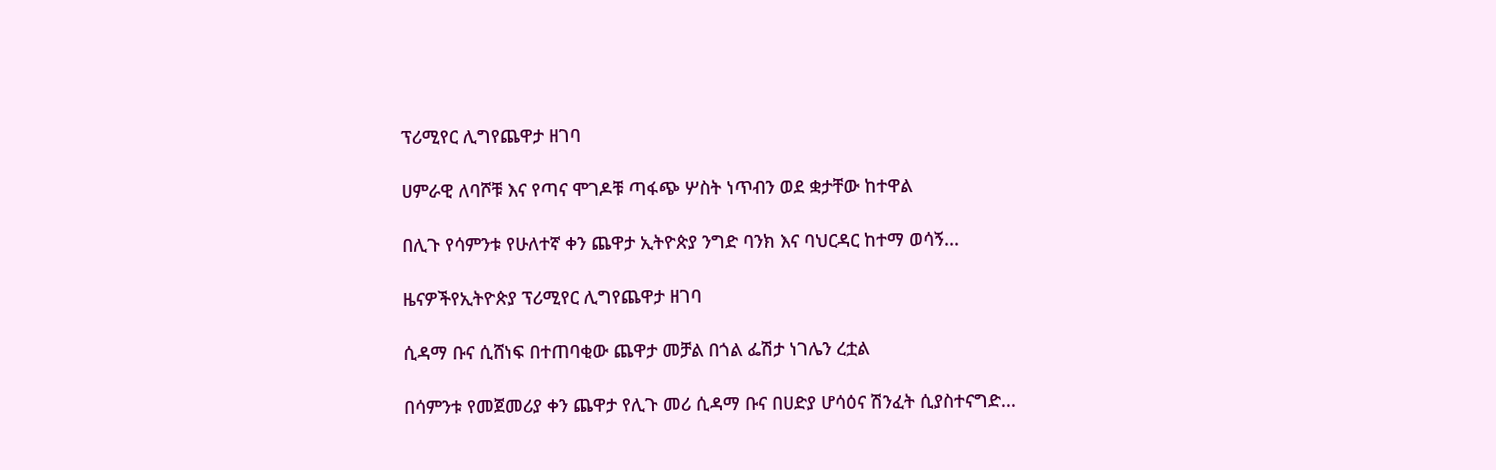ፕሪሚየር ሊግየጨዋታ ዘገባ

ሀምራዊ ለባሾቹ እና የጣና ሞገዶቹ ጣፋጭ ሦስት ነጥብን ወደ ቋታቸው ከተዋል

በሊጉ የሳምንቱ የሁለተኛ ቀን ጨዋታ ኢትዮጵያ ንግድ ባንክ እና ባህርዳር ከተማ ወሳኝ...

ዜናዎችየኢትዮጵያ ፕሪሚየር ሊግየጨዋታ ዘገባ

ሲዳማ ቡና ሲሸነፍ በተጠባቂው ጨዋታ መቻል በጎል ፌሽታ ነገሌን ረቷል

በሳምንቱ የመጀመሪያ ቀን ጨዋታ የሊጉ መሪ ሲዳማ ቡና በሀድያ ሆሳዕና ሽንፈት ሲያስተናግድ...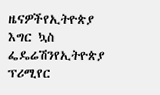ዜናዎችየኢትዮጵያ እግር ኳስ ፌዴሬሽንየኢትዮጵያ ፕሪሚየር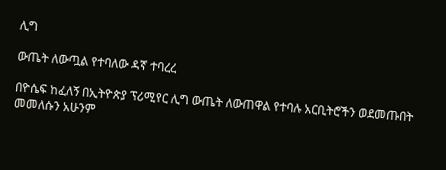ሊግ

ውጤት ለውጧል የተባለው ዳኛ ተባረረ

በዮሴፍ ከፈለኝ በኢትዮጵያ ፕሪሚየር ሊግ ውጤት ለውጠዋል የተባሉ አርቢትሮችን ወደመጡበት መመለሱን አሁንም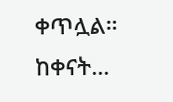ቀጥሏል። ከቀናት...